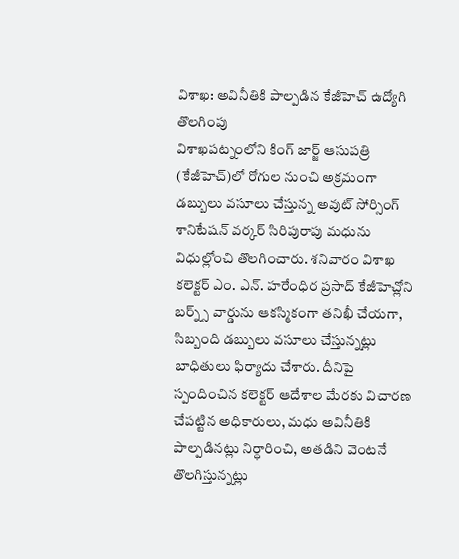విశాఖ: అవినీతికి పాల్పడిన కేజీహెచ్ ఉద్యోగి తొలగింపు
విశాఖపట్నంలోని కింగ్ జార్జ్ ఆసుపత్రి (కేజీహెచ్)లో రోగుల నుంచి అక్రమంగా డబ్బులు వసూలు చేస్తున్న అవుట్ సోర్సింగ్ శానిటేషన్ వర్కర్ సిరిపురాపు మధును విధుల్లోంచి తొలగించారు. శనివారం విశాఖ కలెక్టర్ ఎం. ఎన్. హరేంధిర ప్రసాద్ కేజీహెచ్లోని బర్న్స్ వార్డును ఆకస్మికంగా తనిఖీ చేయగా, సిబ్బంది డబ్బులు వసూలు చేస్తున్నట్లు బాధితులు ఫిర్యాదు చేశారు. దీనిపై స్పందించిన కలెక్టర్ ఆదేశాల మేరకు విచారణ చేపట్టిన అధికారులు, మధు అవినీతికి పాల్పడినట్లు నిర్ధారించి, అతడిని వెంటనే తొలగిస్తున్నట్లు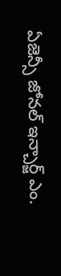ఏజెన్సీ జోనల్ ఇన్చార్జ్ ఎం.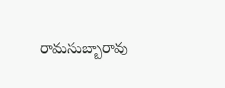రామసుబ్బారావు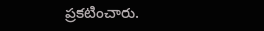ప్రకటించారు.